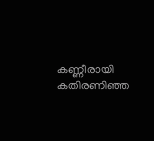കണ്ണീരായി കതിരണിഞ്ഞ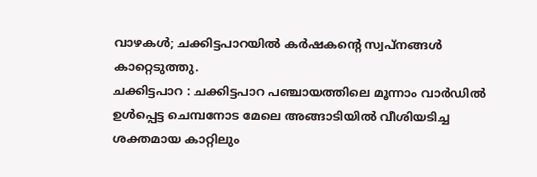വാഴകൾ; ചക്കിട്ടപാറയിൽ കർഷകന്റെ സ്വപ്നങ്ങൾ കാറ്റെടുത്തു.
ചക്കിട്ടപാറ : ചക്കിട്ടപാറ പഞ്ചായത്തിലെ മൂന്നാം വാർഡിൽ ഉൾപ്പെട്ട ചെമ്പനോട മേലെ അങ്ങാടിയിൽ വീശിയടിച്ച ശക്തമായ കാറ്റിലും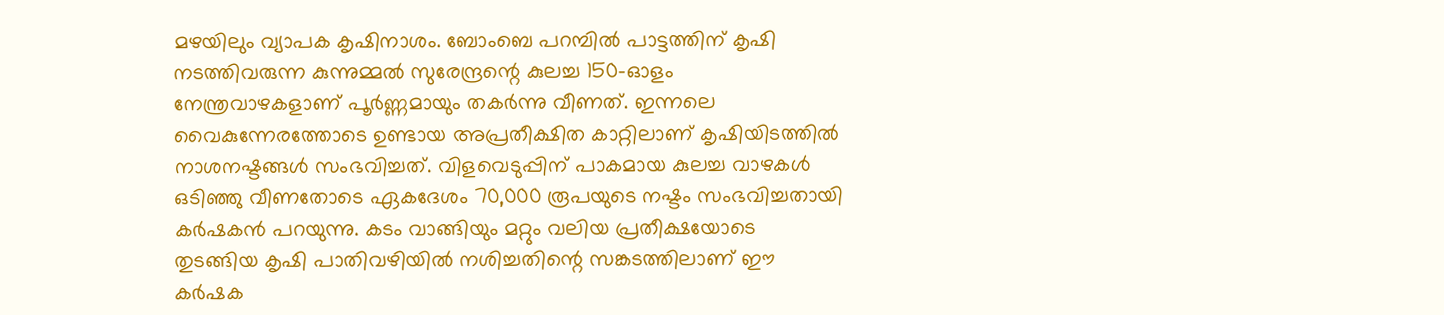മഴയിലും വ്യാപക കൃഷിനാശം. ബോംബെ പറമ്പിൽ പാട്ടത്തിന് കൃഷി നടത്തിവരുന്ന കുന്നുമ്മൽ സുരേന്ദ്രന്റെ കുലച്ച 150-ഓളം നേന്ത്രവാഴകളാണ് പൂർണ്ണമായും തകർന്നു വീണത്. ഇന്നലെ വൈകുന്നേരത്തോടെ ഉണ്ടായ അപ്രതീക്ഷിത കാറ്റിലാണ് കൃഷിയിടത്തിൽ നാശനഷ്ടങ്ങൾ സംഭവിച്ചത്. വിളവെടുപ്പിന് പാകമായ കുലച്ച വാഴകൾ ഒടിഞ്ഞു വീണതോടെ ഏകദേശം 70,000 രൂപയുടെ നഷ്ടം സംഭവിച്ചതായി കർഷകൻ പറയുന്നു. കടം വാങ്ങിയും മറ്റും വലിയ പ്രതീക്ഷയോടെ തുടങ്ങിയ കൃഷി പാതിവഴിയിൽ നശിച്ചതിന്റെ സങ്കടത്തിലാണ് ഈ കർഷക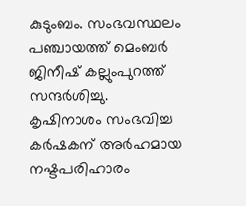കുടുംബം. സംഭവസ്ഥലം പഞ്ചായത്ത് മെംബർ ജിനീഷ് കല്ലുംപുറത്ത് സന്ദർശിച്ചു. കൃഷിനാശം സംഭവിച്ച കർഷകന് അർഹമായ നഷ്ടപരിഹാരം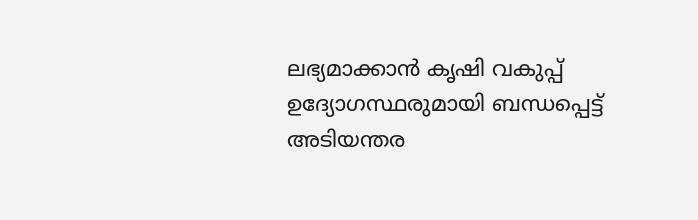ലഭ്യമാക്കാൻ കൃഷി വകുപ്പ് ഉദ്യോഗസ്ഥരുമായി ബന്ധപ്പെട്ട് അടിയന്തര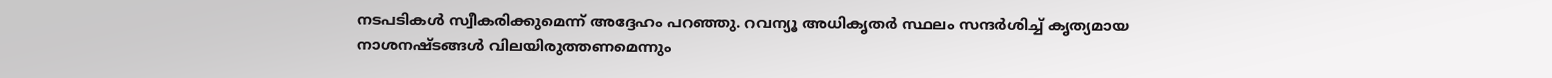നടപടികൾ സ്വീകരിക്കുമെന്ന് അദ്ദേഹം പറഞ്ഞു. റവന്യൂ അധികൃതർ സ്ഥലം സന്ദർശിച്ച് കൃത്യമായ നാശനഷ്ടങ്ങൾ വിലയിരുത്തണമെന്നും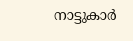നാട്ടുകാർ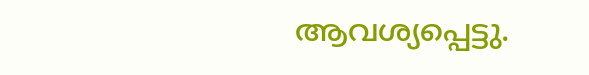ആവശ്യപ്പെട്ടു.